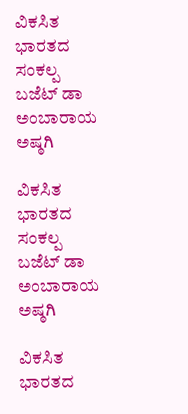ವಿಕಸಿತ ಭಾರತದ ಸಂಕಲ್ಪ ಬಜೆಟ್ ಡಾ ಅಂಬಾರಾಯ ಅಷ್ಠಗಿ

ವಿಕಸಿತ ಭಾರತದ ಸಂಕಲ್ಪ ಬಜೆಟ್ ಡಾ ಅಂಬಾರಾಯ ಅಷ್ಠಗಿ

ವಿಕಸಿತ ಭಾರತದ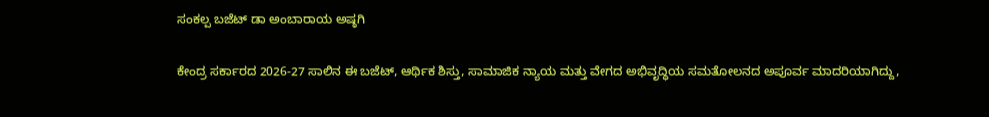ಸಂಕಲ್ಪ ಬಜೆಟ್ ಡಾ ಅಂಬಾರಾಯ ಅಷ್ಠಗಿ

ಕೇಂದ್ರ ಸರ್ಕಾರದ 2026-27 ಸಾಲಿನ ಈ ಬಜೆಟ್, ಆರ್ಥಿಕ ಶಿಸ್ತು, ಸಾಮಾಜಿಕ ನ್ಯಾಯ ಮತ್ತು ವೇಗದ ಅಭಿವೃದ್ಧಿಯ ಸಮತೋಲನದ ಅಪೂರ್ವ ಮಾದರಿಯಾಗಿದ್ದು,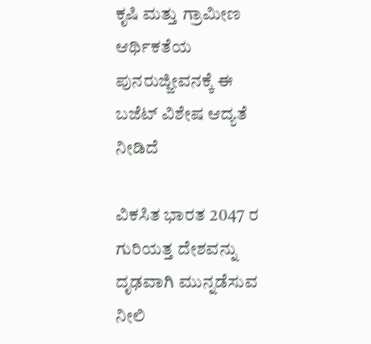ಕೃಷಿ ಮತ್ತು ಗ್ರಾಮೀಣ ಆರ್ಥಿಕತೆಯ ಪುನರುಜ್ಜೀವನಕ್ಕೆ ಈ ಬಜೆಟ್ ವಿಶೇಷ ಆದ್ಯತೆ ನೀಡಿದೆ

ವಿಕಸಿತ ಭಾರತ 2047 ರ ಗುರಿಯತ್ತ ದೇಶವನ್ನು ದೃಢವಾಗಿ ಮುನ್ನಡೆಸುವ ನೀಲಿ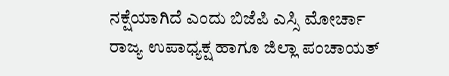ನಕ್ಷೆಯಾಗಿದೆ ಎಂದು ಬಿಜೆಪಿ ಎಸ್ಸಿ ಮೋರ್ಚಾ ರಾಜ್ಯ ಉಪಾಧ್ಯಕ್ಷ ಹಾಗೂ ಜಿಲ್ಲಾ ಪಂಚಾಯತ್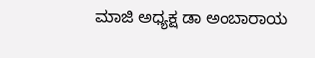ಮಾಜಿ ಅಧ್ಯಕ್ಷ ಡಾ ಅಂಬಾರಾಯ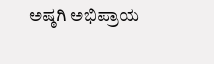ಅಷ್ಠಗಿ ಅಭಿಪ್ರಾಯ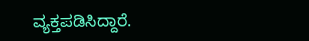ವ್ಯಕ್ತಪಡಿಸಿದ್ದಾರೆ.